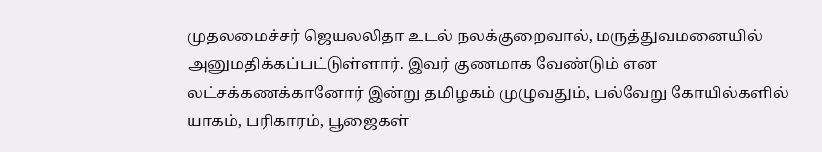முதலமைச்சர் ஜெயலலிதா உடல் நலக்குறைவால், மருத்துவமனையில் அனுமதிக்கப்பட்டுள்ளார். இவர் குணமாக வேண்டும் என லட்சக்கணக்கானோர் இன்று தமிழகம் முழுவதும், பல்வேறு கோயில்களில் யாகம், பரிகாரம், பூஜைகள்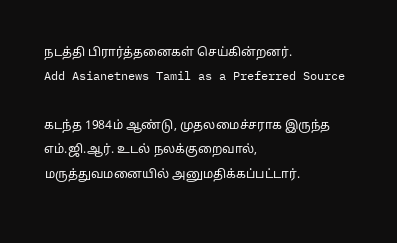நடத்தி பிரார்த்தனைகள் செய்கின்றனர்.
Add Asianetnews Tamil as a Preferred Source

கடந்த 1984ம் ஆண்டு, முதலமைச்சராக இருந்த எம்.ஜி.ஆர். உடல் நலக்குறைவால், மருத்துவமனையில் அனுமதிக்கப்பட்டார்.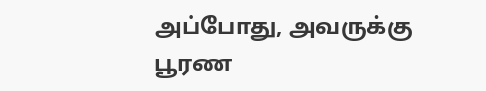அப்போது, அவருக்கு பூரண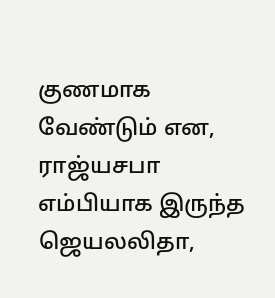குணமாக வேண்டும் என, ராஜ்யசபா எம்பியாக இருந்த ஜெயலலிதா,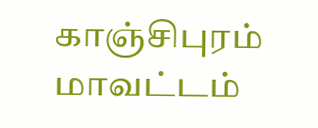காஞ்சிபுரம் மாவட்டம்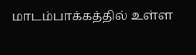மாடம்பாக்கத்தில் உள்ள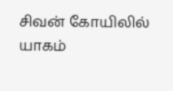சிவன் கோயிலில் யாகம்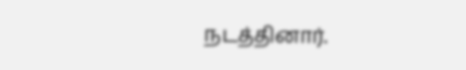நடத்தினார்.